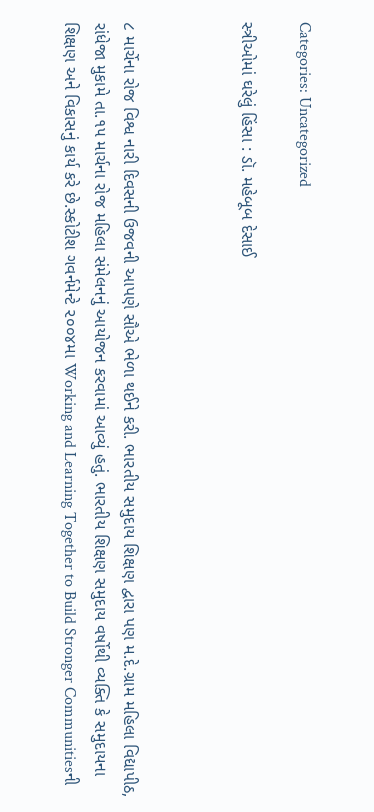Categories: Uncategorized

સ્ત્રીઓમાં ઘરેલું હિંસા : ડૉ. મહેબૂબ દેસાઈ



૮ માર્ચેના રોજ વિશ્વ નારી દિવસની ઉજવની આપણે સૌએ ભેળા થઈને કરી. ભારતીય સમુદાય શિક્ષણ દ્વારા પણ મ.દે.ગ્રામ મહિલા વિદ્યાપીઠ, રાંધેજા મુકામે તા.૧૫ માર્ચના રોજ મહિલા સંમેલનનું આયોજન કરવામાં આવ્યું હતું. ભારતીય શિક્ષણ સમુદાય વર્ષોથી વ્યક્તિ કે સમુદાયના શિક્ષણ અને વિકાસનું કાર્ય કરે છે.સ્કોટીશ ગવર્નમેન્ટે ૨૦૦૪મા Working and Learning Together to Build Stronger Communitiesની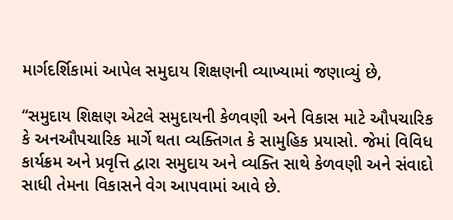માર્ગદર્શિકામાં આપેલ સમુદાય શિક્ષણની વ્યાખ્યામાં જણાવ્યું છે,

“સમુદાય શિક્ષણ એટલે સમુદાયની કેળવણી અને વિકાસ માટે ઔપચારિક કે અનઔપચારિક માર્ગે થતા વ્યક્તિગત કે સામુહિક પ્રયાસો. જેમાં વિવિધ કાર્યક્રમ અને પ્રવૃત્તિ દ્વારા સમુદાય અને વ્યક્તિ સાથે કેળવણી અને સંવાદો સાધી તેમના વિકાસને વેગ આપવામાં આવે છે.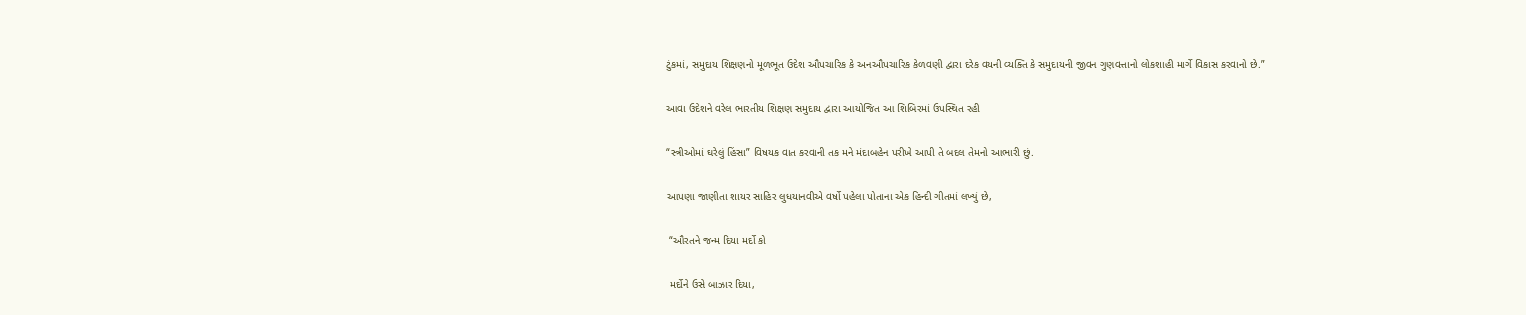ટુંકમાં, સમુદાય શિક્ષણનો મૂળભૂત ઉદેશ ઔપચારિક કે અનઔપચારિક કેળવણી દ્વારા દરેક વયની વ્યક્તિ કે સમુદાયની જીવન ગુણવત્તાનો લોકશાહી માર્ગે વિકાસ કરવાનો છે.”

આવા ઉદેશને વરેલ ભારતીય શિક્ષણ સમુદાય દ્વારા આયોજિત આ શિબિરમાં ઉપસ્થિત રહી

“સ્ત્રીઓમાં ઘરેલું હિંસા” વિષયક વાત કરવાની તક મને મંદાબહેન પરીખે આપી તે બદલ તેમનો આભારી છું.

આપણા જાણીતા શાયર સાહિર લુધયાનવીએ વર્ષો પહેલા પોતાના એક હિન્દી ગીતમાં લખ્યું છે,

 “ઔરતને જન્મ દિયા મર્દો કો

 મર્દોને ઉસે બાઝાર દિયા,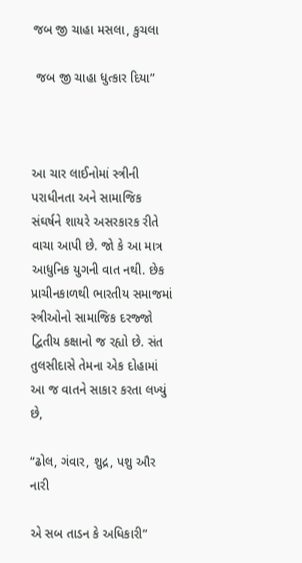જબ જી ચાહા મસલા, કુચલા

 જબ જી ચાહા ધુત્કાર દિયા”



આ ચાર લાઈનોમાં સ્ત્રીની પરાધીનતા અને સામાજિક સંઘર્ષને શાયરે અસરકારક રીતે વાચા આપી છે. જો કે આ માત્ર આધુનિક યુગની વાત નથી. છેક પ્રાચીનકાળથી ભારતીય સમાજમાં સ્ત્રીઓનો સામાજિક દરજ્જો દ્વિતીય કક્ષાનો જ રહ્યો છે. સંત તુલસીદાસે તેમના એક દોહામાં આ જ વાતને સાકાર કરતા લખ્યું છે,

“ઢોલ, ગંવાર, શુદ્ર, પશુ ઔર નારી

એ સબ તાડન કે અધિકારી”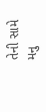તેની સામે મનુ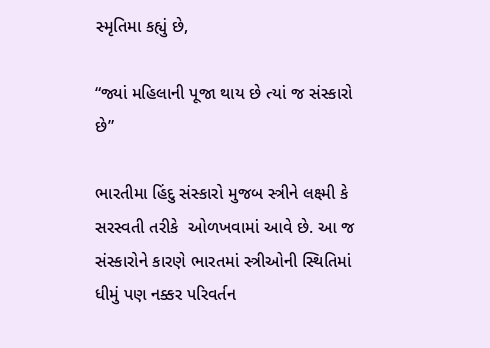સ્મૃતિમા કહ્યું છે,

“જ્યાં મહિલાની પૂજા થાય છે ત્યાં જ સંસ્કારો છે”

ભારતીમા હિંદુ સંસ્કારો મુજબ સ્ત્રીને લક્ષ્મી કે સરસ્વતી તરીકે  ઓળખવામાં આવે છે. આ જ સંસ્કારોને કારણે ભારતમાં સ્ત્રીઓની સ્થિતિમાં ધીમું પણ નક્કર પરિવર્તન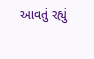આવતું રહ્યું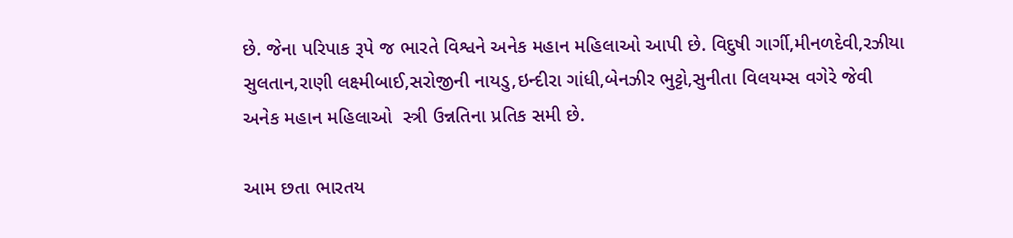છે. જેના પરિપાક રૂપે જ ભારતે વિશ્વને અનેક મહાન મહિલાઓ આપી છે. વિદુષી ગાર્ગી,મીનળદેવી,રઝીયા સુલતાન,રાણી લક્ષ્મીબાઈ,સરોજીની નાયડુ,ઇન્દીરા ગાંધી,બેનઝીર ભુટ્ટો,સુનીતા વિલયમ્સ વગેરે જેવી અનેક મહાન મહિલાઓ  સ્ત્રી ઉન્નતિના પ્રતિક સમી છે.

આમ છતા ભારતય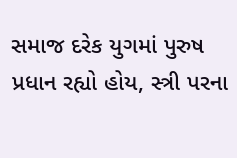સમાજ દરેક યુગમાં પુરુષ પ્રધાન રહ્યો હોય, સ્ત્રી પરના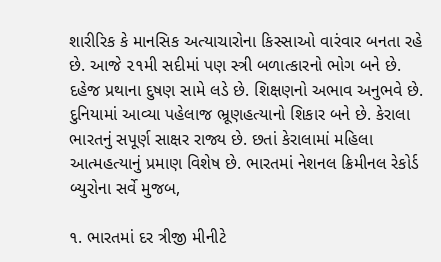શારીરિક કે માનસિક અત્યાચારોના કિસ્સાઓ વારંવાર બનતા રહે છે. આજે ૨૧મી સદીમાં પણ સ્ત્રી બળાત્કારનો ભોગ બને છે. દહેજ પ્રથાના દુષણ સામે લડે છે. શિક્ષણનો અભાવ અનુભવે છે. દુનિયામાં આવ્યા પહેલાજ ભ્રૂણહત્યાનો શિકાર બને છે. કેરાલા ભારતનું સપૂર્ણ સાક્ષર રાજ્ય છે. છતાં કેરાલામાં મહિલા આત્મહત્યાનું પ્રમાણ વિશેષ છે. ભારતમાં નેશનલ ક્રિમીનલ રેકોર્ડ બ્યુરોના સર્વે મુજબ,

૧. ભારતમાં દર ત્રીજી મીનીટે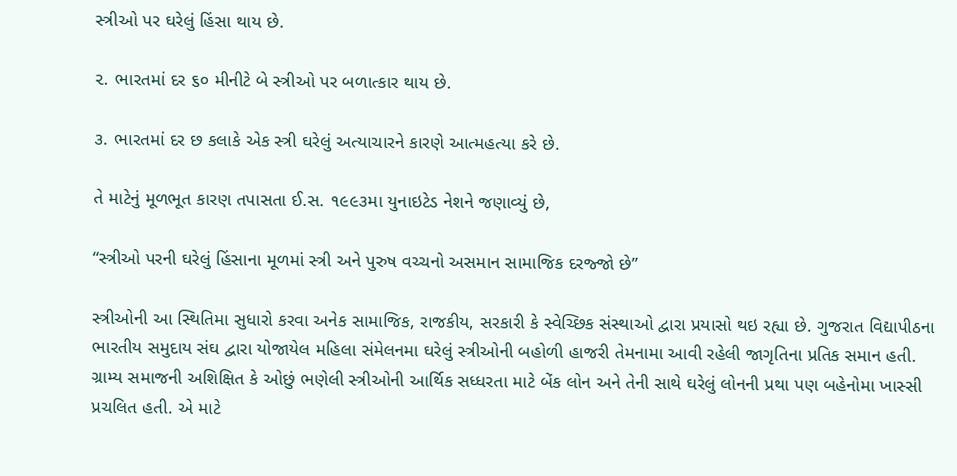સ્ત્રીઓ પર ઘરેલું હિંસા થાય છે.

૨. ભારતમાં દર ૬૦ મીનીટે બે સ્ત્રીઓ પર બળાત્કાર થાય છે.

૩. ભારતમાં દર છ કલાકે એક સ્ત્રી ઘરેલું અત્યાચારને કારણે આત્મહત્યા કરે છે.

તે માટેનું મૂળભૂત કારણ તપાસતા ઈ.સ. ૧૯૯૩મા યુનાઇટેડ નેશને જણાવ્યું છે,

“સ્ત્રીઓ પરની ઘરેલું હિંસાના મૂળમાં સ્ત્રી અને પુરુષ વચ્ચનો અસમાન સામાજિક દરજ્જો છે”

સ્ત્રીઓની આ સ્થિતિમા સુધારો કરવા અનેક સામાજિક, રાજકીય, સરકારી કે સ્વેચ્છિક સંસ્થાઓ દ્વારા પ્રયાસો થઇ રહ્યા છે. ગુજરાત વિદ્યાપીઠના ભારતીય સમુદાય સંઘ દ્વારા યોજાયેલ મહિલા સંમેલનમા ઘરેલું સ્ત્રીઓની બહોળી હાજરી તેમનામા આવી રહેલી જાગૃતિના પ્રતિક સમાન હતી. ગ્રામ્ય સમાજની અશિક્ષિત કે ઓછું ભણેલી સ્ત્રીઓની આર્થિક સધ્ધરતા માટે બેંક લોન અને તેની સાથે ઘરેલું લોનની પ્રથા પણ બહેનોમા ખાસ્સી પ્રચલિત હતી. એ માટે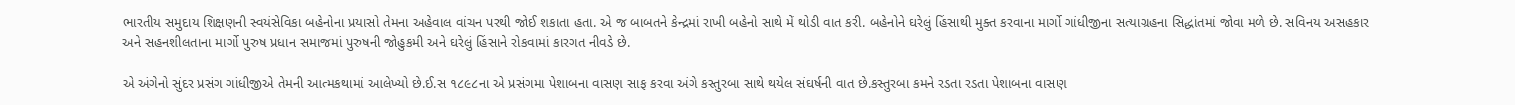ભારતીય સમુદાય શિક્ષણની સ્વયંસેવિકા બહેનોના પ્રયાસો તેમના અહેવાલ વાંચન પરથી જોઈ શકાતા હતા. એ જ બાબતને કેન્દ્રમાં રાખી બહેનો સાથે મેં થોડી વાત કરી. બહેનોને ઘરેલું હિંસાથી મુક્ત કરવાના માર્ગો ગાંધીજીના સત્યાગ્રહના સિદ્ધાંતમાં જોવા મળે છે. સવિનય અસહકાર અને સહનશીલતાના માર્ગો પુરુષ પ્રધાન સમાજમાં પુરુષની જોહુકમી અને ઘરેલું હિંસાને રોકવામાં કારગત નીવડે છે.

એ અંગેનો સુંદર પ્રસંગ ગાંધીજીએ તેમની આત્મકથામાં આલેખ્યો છે.ઈ.સ ૧૮૯૮ના એ પ્રસંગમા પેશાબના વાસણ સાફ કરવા અંગે કસ્તુરબા સાથે થયેલ સંઘર્ષની વાત છે.કસ્તુરબા કમને રડતા રડતા પેશાબના વાસણ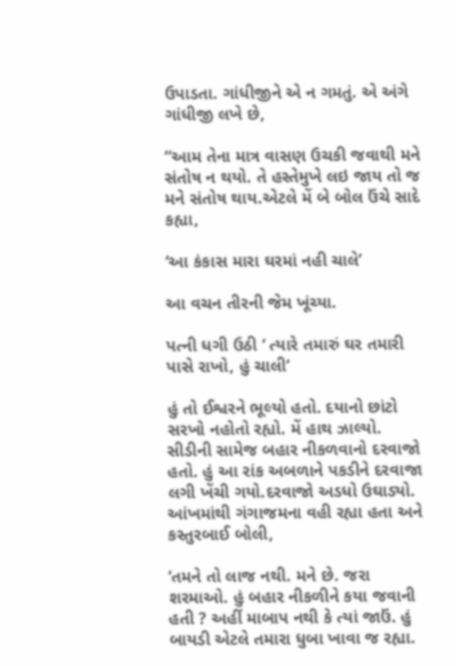ઉપાડતા. ગાંધીજીને એ ન ગમતું. એ અંગે ગાંધીજી લખે છે,

“આમ તેના માત્ર વાસણ ઉચકી જવાથી મને સંતોષ ન થયો. તે હસ્તેમુખે લઇ જાય તો જ મને સંતોષ થાય.એટલે મેં બે બોલ ઉંચે સાદે કહ્યા,

‘આ કંકાસ મારા ઘરમાં નહી ચાલે’

આ વચન તીરની જેમ ખૂંચ્યા.

પત્ની ધગી ઉઠી ‘ ત્યારે તમારું ઘર તમારી પાસે રાખો, હું ચાલી’

હું તો ઈશ્વરને ભૂલ્યો હતો. દયાનો છાંટો સરખો નહોતો રહ્યો. મેં હાથ ઝાલ્યો. સીડીની સામેજ બહાર નીકળવાનો દરવાજો હતો. હું આ રાંક અબળાને પકડીને દરવાજા લગી ખેંચી ગયો.દરવાજો અડધો ઉઘાડ્યો. આંખમાંથી ગંગાજમના વહી રહ્યા હતા અને કસ્તુરબાઈ બોલી,

‘તમને તો લાજ નથી. મને છે. જરા શરમાઓ. હું બહાર નીકળીને કયા જવાની હતી ? અહીં માબાપ નથી કે ત્યાં જાઉં. હું બાયડી એટલે તમારા ધુબા ખાવા જ રહ્યા.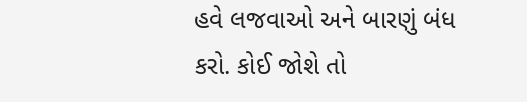હવે લજવાઓ અને બારણું બંધ કરો. કોઈ જોશે તો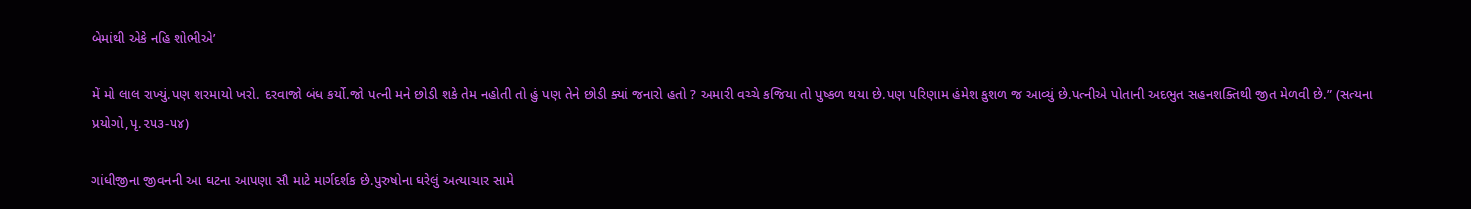બેમાંથી એકે નહિ શોભીએ’

મેં મો લાલ રાખ્યું.પણ શરમાયો ખરો. દરવાજો બંધ કર્યો.જો પત્ની મને છોડી શકે તેમ નહોતી તો હું પણ તેને છોડી ક્યાં જનારો હતો ? અમારી વચ્ચે કજિયા તો પુષ્કળ થયા છે.પણ પરિણામ હંમેશ કુશળ જ આવ્યું છે.પત્નીએ પોતાની અદભુત સહનશક્તિથી જીત મેળવી છે.” (સત્યના પ્રયોગો,પૃ.૨૫૩-૫૪)

ગાંધીજીના જીવનની આ ઘટના આપણા સૌ માટે માર્ગદર્શક છે.પુરુષોના ઘરેલું અત્યાચાર સામે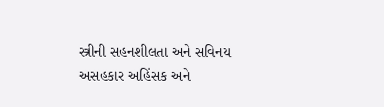સ્ત્રીની સહનશીલતા અને સવિનય અસહકાર અહિંસક અને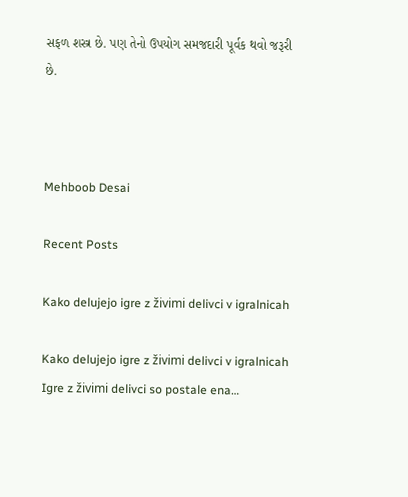સફળ શસ્ત્ર છે. પણ તેનો ઉપયોગ સમજદારી પૂર્વક થવો જરૂરી છે.



Mehboob Desai

Recent Posts

Kako delujejo igre z živimi delivci v igralnicah

Kako delujejo igre z živimi delivci v igralnicah Igre z živimi delivci so postale ena…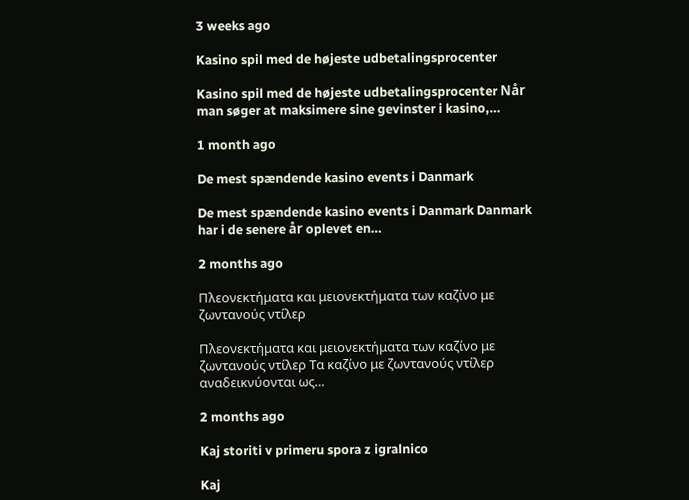3 weeks ago

Kasino spil med de højeste udbetalingsprocenter

Kasino spil med de højeste udbetalingsprocenter Når man søger at maksimere sine gevinster i kasino,…

1 month ago

De mest spændende kasino events i Danmark

De mest spændende kasino events i Danmark Danmark har i de senere år oplevet en…

2 months ago

Πλεονεκτήματα και μειονεκτήματα των καζίνο με ζωντανούς ντίλερ

Πλεονεκτήματα και μειονεκτήματα των καζίνο με ζωντανούς ντίλερ Τα καζίνο με ζωντανούς ντίλερ αναδεικνύονται ως…

2 months ago

Kaj storiti v primeru spora z igralnico

Kaj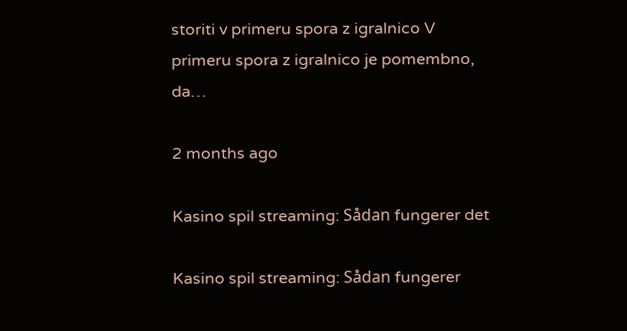storiti v primeru spora z igralnico V primeru spora z igralnico je pomembno, da…

2 months ago

Kasino spil streaming: Sådan fungerer det

Kasino spil streaming: Sådan fungerer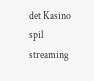det Kasino spil streaming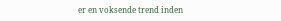er en voksende trend inden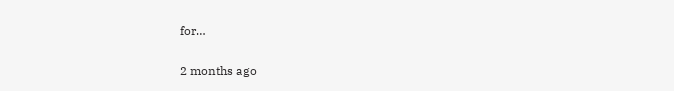for…

2 months ago